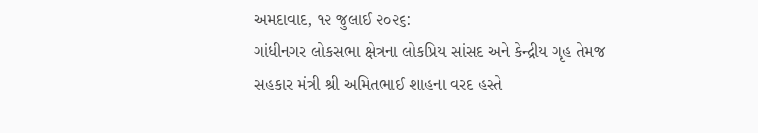અમદાવાદ, ૧૨ જુલાઈ ૨૦૨૬:
ગાંધીનગર લોકસભા ક્ષેત્રના લોકપ્રિય સાંસદ અને કેન્દ્રીય ગૃહ તેમજ સહકાર મંત્રી શ્રી અમિતભાઈ શાહના વરદ હસ્તે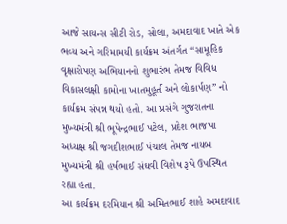આજે સાયન્સ સીટી રોડ, સોલા, અમદાવાદ ખાતે એક ભવ્ય અને ગરિમામયી કાર્યક્રમ અંતર્ગત “સામૂહિક વૃક્ષારોપણ અભિયાનનો શુભારંભ તેમજ વિવિધ વિકાસલક્ષી કામોના ખાતમુહૂર્ત અને લોકાર્પણ” નો કાર્યક્રમ સંપન્ન થયો હતો. આ પ્રસંગે ગુજરાતના મુખ્યમંત્રી શ્રી ભૂપેન્દ્રભાઈ પટેલ, પ્રદેશ ભાજપા અધ્યક્ષ શ્રી જગદીશભાઈ પંચાલ તેમજ નાયબ મુખ્યમંત્રી શ્રી હર્ષભાઈ સંઘવી વિશેષ રૂપે ઉપસ્થિત રહ્યા હતા.
આ કાર્યક્રમ દરમિયાન શ્રી અમિતભાઈ શાહે અમદાવાદ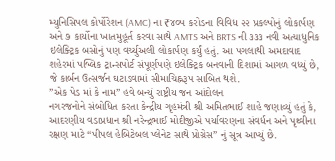મ્યુનિસિપલ કોર્પોરેશન (AMC) ના ₹૪૦૫ કરોડના વિવિધ ૨૨ પ્રકલ્પોનું લોકાર્પણ અને ૭ કાર્યોના ખાતમુહૂર્ત કરવા સાથે AMTS અને BRTS ની ૩૩૩ નવી અત્યાધુનિક ઇલેક્ટ્રિક બસોનું પણ વર્ચ્યુઅલી લોકાર્પણ કર્યું હતું. આ પગલાથી અમદાવાદ શહેરમાં પબ્લિક ટ્રાન્સપોર્ટ સંપૂર્ણપણે ઇલેક્ટ્રિક બનવાની દિશામાં આગળ વધ્યું છે, જે કાર્બન ઉત્સર્જન ઘટાડવામાં સીમાચિહ્નરૂપ સાબિત થશે.
”એક પેડ માં કે નામ” હવે બન્યું રાષ્ટ્રીય જન આંદોલન
નગરજનોને સંબોધિત કરતા કેન્દ્રીય ગૃહમંત્રી શ્રી અમિતભાઈ શાહે જણાવ્યું હતું કે, આદરણીય વડાપ્રધાન શ્રી નરેન્દ્રભાઈ મોદીજીએ પર્યાવરણના સંવર્ધન અને પૃથ્વીના રક્ષણ માટે “પીપલ હેબિટેબલ પ્લેનેટ સાથે પ્રોગ્રેસ” નું સૂત્ર આપ્યું છે.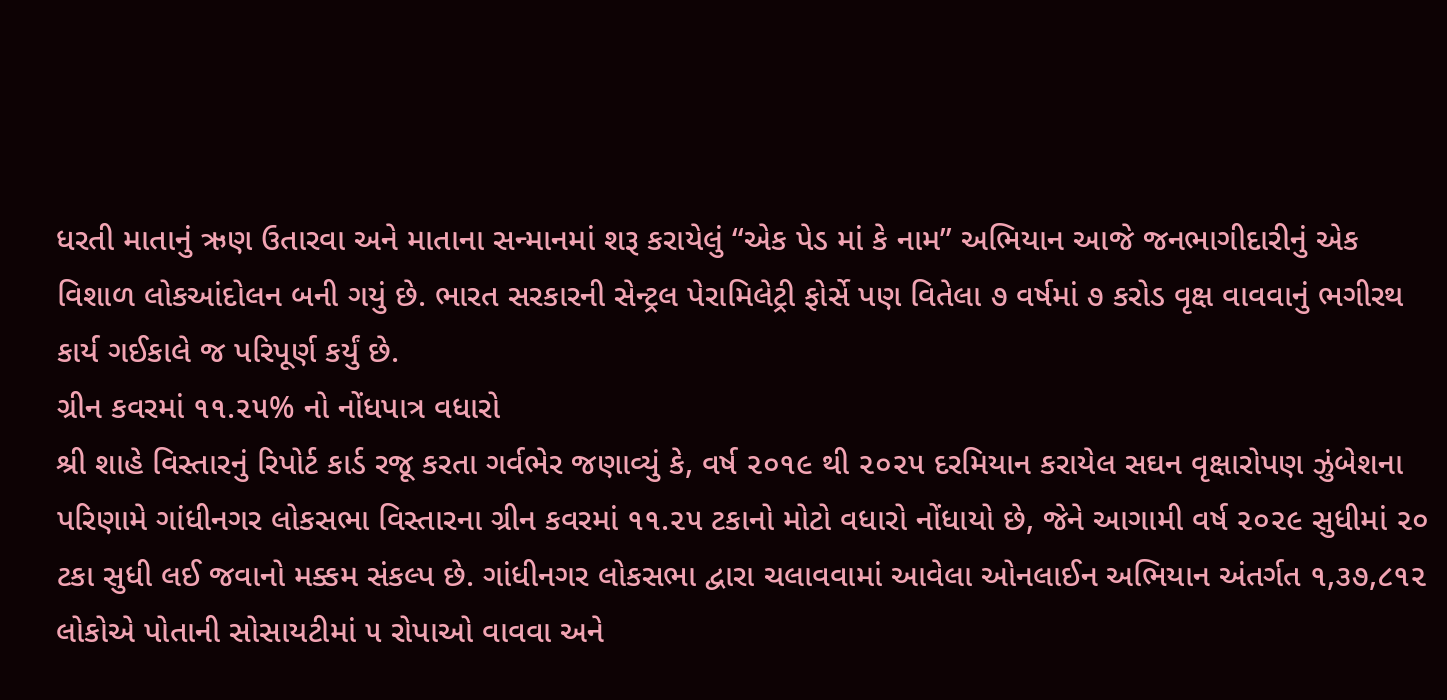ધરતી માતાનું ઋણ ઉતારવા અને માતાના સન્માનમાં શરૂ કરાયેલું “એક પેડ માં કે નામ” અભિયાન આજે જનભાગીદારીનું એક વિશાળ લોકઆંદોલન બની ગયું છે. ભારત સરકારની સેન્ટ્રલ પેરામિલેટ્રી ફોર્સે પણ વિતેલા ૭ વર્ષમાં ૭ કરોડ વૃક્ષ વાવવાનું ભગીરથ કાર્ય ગઈકાલે જ પરિપૂર્ણ કર્યું છે.
ગ્રીન કવરમાં ૧૧.૨૫% નો નોંધપાત્ર વધારો
શ્રી શાહે વિસ્તારનું રિપોર્ટ કાર્ડ રજૂ કરતા ગર્વભેર જણાવ્યું કે, વર્ષ ૨૦૧૯ થી ૨૦૨૫ દરમિયાન કરાયેલ સઘન વૃક્ષારોપણ ઝુંબેશના પરિણામે ગાંધીનગર લોકસભા વિસ્તારના ગ્રીન કવરમાં ૧૧.૨૫ ટકાનો મોટો વધારો નોંધાયો છે, જેને આગામી વર્ષ ૨૦૨૯ સુધીમાં ૨૦ ટકા સુધી લઈ જવાનો મક્કમ સંકલ્પ છે. ગાંધીનગર લોકસભા દ્વારા ચલાવવામાં આવેલા ઓનલાઈન અભિયાન અંતર્ગત ૧,૩૭,૮૧૨ લોકોએ પોતાની સોસાયટીમાં ૫ રોપાઓ વાવવા અને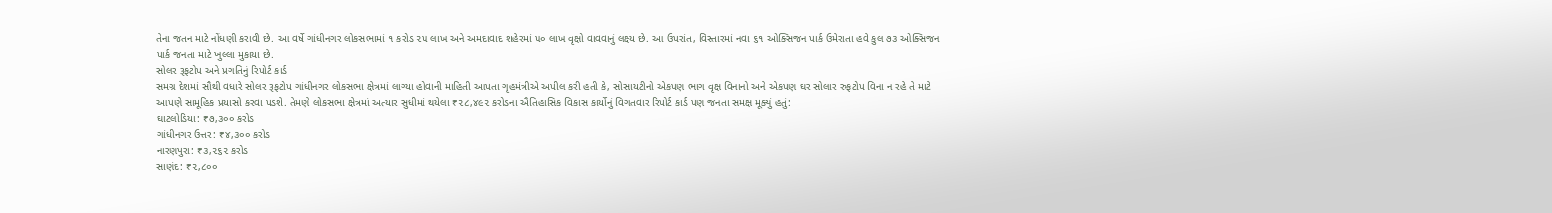તેના જતન માટે નોંધણી કરાવી છે. આ વર્ષે ગાંધીનગર લોકસભામાં ૧ કરોડ ૨૫ લાખ અને અમદાવાદ શહેરમાં ૫૦ લાખ વૃક્ષો વાવવાનું લક્ષ્ય છે. આ ઉપરાંત, વિસ્તારમાં નવા ૬૧ ઓક્સિજન પાર્ક ઉમેરાતા હવે કુલ ૭૩ ઓક્સિજન પાર્ક જનતા માટે ખુલ્લા મુકાયા છે.
સોલર રૂફટોપ અને પ્રગતિનું રિપોર્ટ કાર્ડ
સમગ્ર દેશમાં સૌથી વધારે સોલર રૂફટોપ ગાંધીનગર લોકસભા ક્ષેત્રમાં લાગ્યા હોવાની માહિતી આપતા ગૃહમંત્રીએ અપીલ કરી હતી કે, સોસાયટીનો એકપણ ભાગ વૃક્ષ વિનાનો અને એકપણ ઘર સોલાર રુફટોપ વિના ન રહે તે માટે આપણે સામૂહિક પ્રયાસો કરવા પડશે. તેમણે લોકસભા ક્ષેત્રમાં અત્યાર સુધીમાં થયેલા ₹૨૮,૪૯૨ કરોડના ઐતિહાસિક વિકાસ કાર્યોનું વિગતવાર રિપોર્ટ કાર્ડ પણ જનતા સમક્ષ મૂક્યું હતું:
ઘાટલોડિયા: ₹૭,૩૦૦ કરોડ
ગાંધીનગર ઉત્તર: ₹૪,૩૦૦ કરોડ
નારણપુરા: ₹૩,૨૬૨ કરોડ
સાણંદ: ₹૨,૮૦૦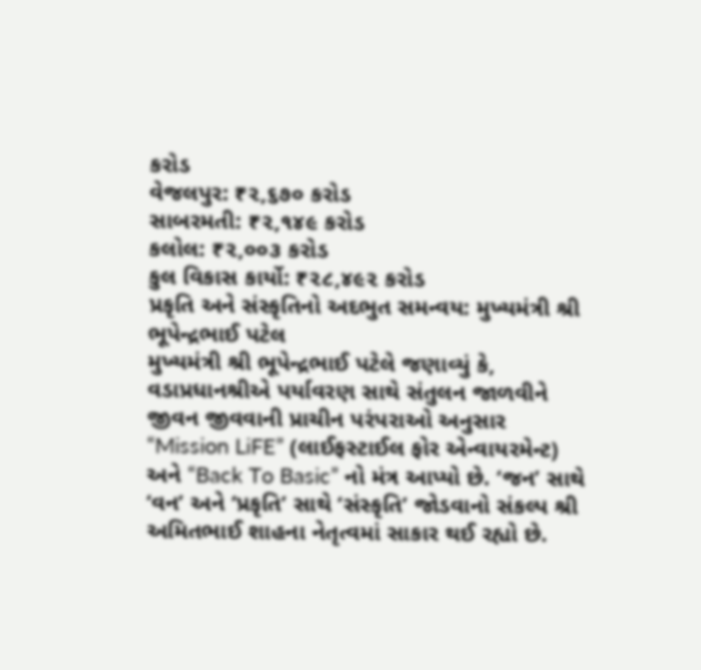કરોડ
વેજલપુર: ₹૨,૬૭૦ કરોડ
સાબરમતી: ₹૨,૧૪૯ કરોડ
કલોલ: ₹૨,૦૦૩ કરોડ
કુલ વિકાસ કાર્યો: ₹૨૮,૪૯૨ કરોડ
પ્રકૃતિ અને સંસ્કૃતિનો અદભુત સમન્વય: મુખ્યમંત્રી શ્રી ભૂપેન્દ્રભાઈ પટેલ
મુખ્યમંત્રી શ્રી ભૂપેન્દ્રભાઈ પટેલે જણાવ્યું કે, વડાપ્રધાનશ્રીએ પર્યાવરણ સાથે સંતુલન જાળવીને જીવન જીવવાની પ્રાચીન પરંપરાઓ અનુસાર “Mission LiFE” (લાઈફસ્ટાઈલ ફોર એન્વાયરમેન્ટ) અને “Back To Basic” નો મંત્ર આપ્યો છે. ‘જન’ સાથે ‘વન’ અને ‘પ્રકૃતિ’ સાથે ‘સંસ્કૃતિ’ જોડવાનો સંકલ્પ શ્રી અમિતભાઈ શાહના નેતૃત્વમાં સાકાર થઈ રહ્યો છે.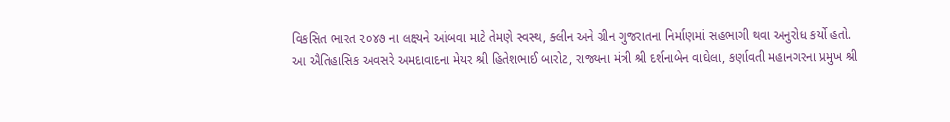વિકસિત ભારત ૨૦૪૭ ના લક્ષ્યને આંબવા માટે તેમણે સ્વસ્થ, ક્લીન અને ગ્રીન ગુજરાતના નિર્માણમાં સહભાગી થવા અનુરોધ કર્યો હતો.
આ ઐતિહાસિક અવસરે અમદાવાદના મેયર શ્રી હિતેશભાઈ બારોટ, રાજ્યના મંત્રી શ્રી દર્શનાબેન વાઘેલા, કર્ણાવતી મહાનગરના પ્રમુખ શ્રી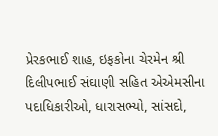પ્રેરકભાઈ શાહ, ઇફકોના ચેરમેન શ્રી દિલીપભાઈ સંઘાણી સહિત એએમસીના પદાધિકારીઓ, ધારાસભ્યો, સાંસદો,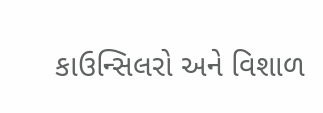કાઉન્સિલરો અને વિશાળ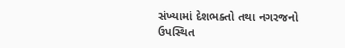સંખ્યામાં દેશભક્તો તથા નગરજનો ઉપસ્થિત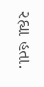રહ્યા હતા.